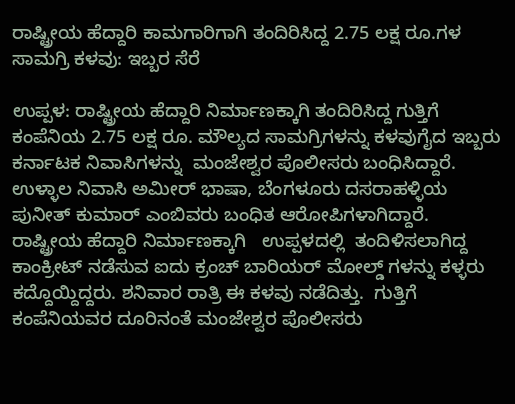ರಾಷ್ಟ್ರೀಯ ಹೆದ್ದಾರಿ ಕಾಮಗಾರಿಗಾಗಿ ತಂದಿರಿಸಿದ್ದ 2.75 ಲಕ್ಷ ರೂ.ಗಳ ಸಾಮಗ್ರಿ ಕಳವು: ಇಬ್ಬರ ಸೆರೆ

ಉಪ್ಪಳ: ರಾಷ್ಟ್ರೀಯ ಹೆದ್ದಾರಿ ನಿರ್ಮಾಣಕ್ಕಾಗಿ ತಂದಿರಿಸಿದ್ದ ಗುತ್ತಿಗೆ ಕಂಪೆನಿಯ 2.75 ಲಕ್ಷ ರೂ. ಮೌಲ್ಯದ ಸಾಮಗ್ರಿಗಳನ್ನು ಕಳವುಗೈದ ಇಬ್ಬರು ಕರ್ನಾಟಕ ನಿವಾಸಿಗಳನ್ನು  ಮಂಜೇಶ್ವರ ಪೊಲೀಸರು ಬಂಧಿಸಿದ್ದಾರೆ. ಉಳ್ಳಾಲ ನಿವಾಸಿ ಅಮೀರ್ ಭಾಷಾ, ಬೆಂಗಳೂರು ದಸರಾಹಳ್ಳಿಯ ಪುನೀತ್ ಕುಮಾರ್ ಎಂಬಿವರು ಬಂಧಿತ ಆರೋಪಿಗಳಾಗಿದ್ದಾರೆ.   ರಾಷ್ಟ್ರೀಯ ಹೆದ್ದಾರಿ ನಿರ್ಮಾಣಕ್ಕಾಗಿ   ಉಪ್ಪಳದಲ್ಲಿ  ತಂದಿಳಿಸಲಾಗಿದ್ದ ಕಾಂಕ್ರೀಟ್ ನಡೆಸುವ ಐದು ಕ್ರಂಚ್ ಬಾರಿಯರ್ ಮೋಲ್ಡ್ ಗಳನ್ನು ಕಳ್ಳರು ಕದ್ದೊಯ್ದಿದ್ದರು. ಶನಿವಾರ ರಾತ್ರಿ ಈ ಕಳವು ನಡೆದಿತ್ತು.  ಗುತ್ತಿಗೆ ಕಂಪೆನಿಯವರ ದೂರಿನಂತೆ ಮಂಜೇಶ್ವರ ಪೊಲೀಸರು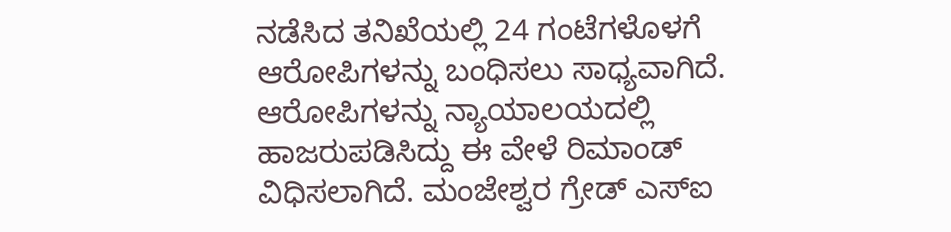ನಡೆಸಿದ ತನಿಖೆಯಲ್ಲಿ 24 ಗಂಟೆಗಳೊಳಗೆ ಆರೋಪಿಗಳನ್ನು ಬಂಧಿಸಲು ಸಾಧ್ಯವಾಗಿದೆ. ಆರೋಪಿಗಳನ್ನು ನ್ಯಾಯಾಲಯದಲ್ಲಿ ಹಾಜರುಪಡಿಸಿದ್ದು ಈ ವೇಳೆ ರಿಮಾಂಡ್ ವಿಧಿಸಲಾಗಿದೆ. ಮಂಜೇಶ್ವರ ಗ್ರೇಡ್ ಎಸ್‌ಐ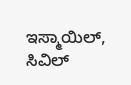ಇಸ್ಮಾಯಿಲ್, ಸಿವಿಲ್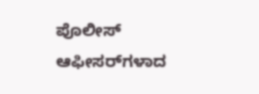ಪೊಲೀಸ್ ಆಫೀಸರ್‌ಗಳಾದ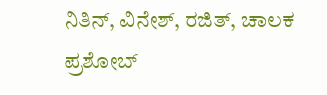ನಿತಿನ್, ವಿನೇಶ್, ರಜಿತ್, ಚಾಲಕ ಪ್ರಶೋಬ್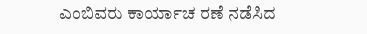ಎಂಬಿವರು ಕಾರ್ಯಾಚ ರಣೆ ನಡೆಸಿದ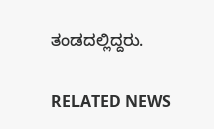ತಂಡದಲ್ಲಿದ್ದರು.

RELATED NEWS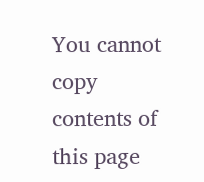You cannot copy contents of this page